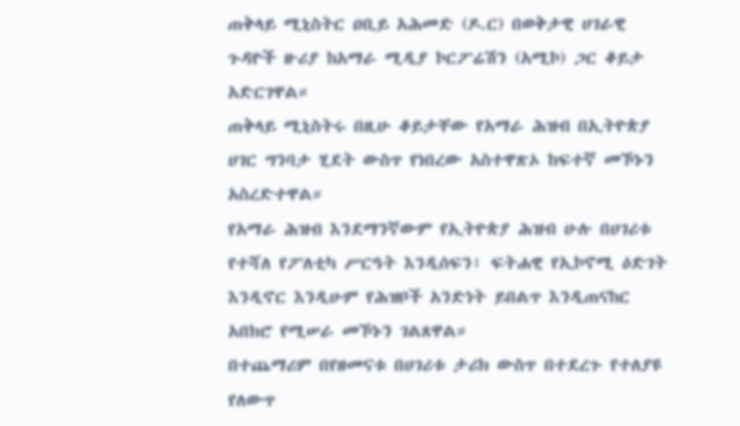ጠቅላይ ሚኒስትር ዐቢይ አሕመድ (ዶ.ር) በወቅታዊ ሀገራዊ ጉዳዮች ዙሪያ ከአማራ ሚዲያ ኮርፖሬሽን (አሚኮ) ጋር ቆይታ አድርገዋል።
ጠቅላይ ሚኒስትሩ በዚሁ ቆይታቸው የአማራ ሕዝብ በኢትዮጵያ ሀገር ግንባታ ሂደት ውስጥ የነበረው አስተዋጽኦ ከፍተኛ መኾኑን አስረድተዋል።
የአማራ ሕዝብ እንደማንኛውም የኢትዮጵያ ሕዝብ ሁሉ በሀገሪቱ የተሻለ የፖለቲካ ሥርዓት እንዲሰፍን፣ ፍትሐዊ የኢኮኖሚ ዕድገት እንዲኖር እንዲሁም የሕዝቦች አንድነት ይበልጥ እንዲጠናከር አበክሮ የሚሠራ መኾኑን ገልጸዋል።
በተጨማሪም በየዘመናቱ በሀገሪቱ ታሪክ ውስጥ በተደረጉ የተለያዩ የለውጥ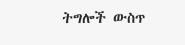ትግሎች ውስጥ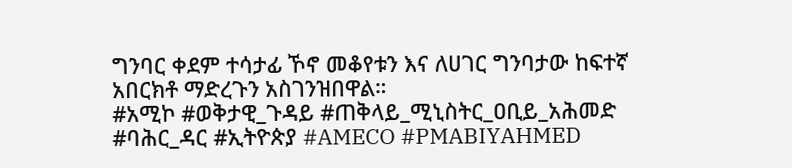ግንባር ቀደም ተሳታፊ ኾኖ መቆየቱን እና ለሀገር ግንባታው ከፍተኛ አበርክቶ ማድረጉን አስገንዝበዋል።
#አሚኮ #ወቅታዊ_ጉዳይ #ጠቅላይ_ሚኒስትር_ዐቢይ_አሕመድ #ባሕር_ዳር #ኢትዮጵያ #AMECO #PMABIYAHMED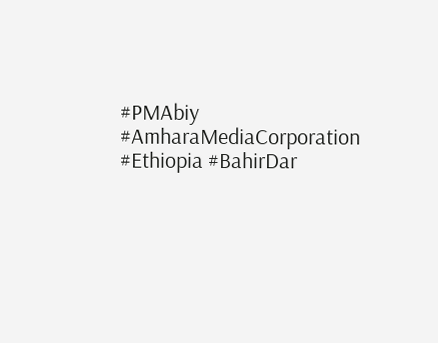#PMAbiy #AmharaMediaCorporation #Ethiopia #BahirDar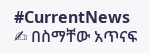#CurrentNews
✍ በስማቸው አጥናፍ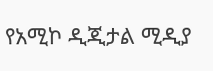የአሚኮ ዲጂታል ሚዲያ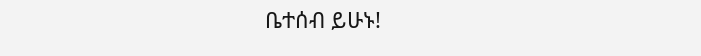ቤተሰብ ይሁኑ!